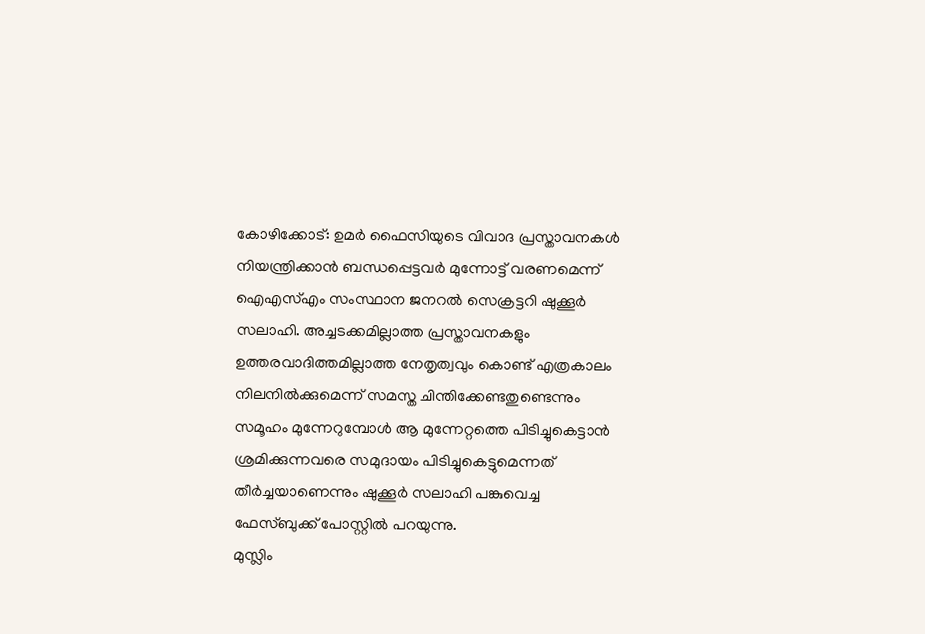കോഴിക്കോട്: ഉമർ ഫൈസിയുടെ വിവാദ പ്രസ്താവനകൾ നിയന്ത്രിക്കാൻ ബന്ധപ്പെട്ടവർ മുന്നോട്ട് വരണമെന്ന് ഐഎസ്എം സംസ്ഥാന ജനറൽ സെക്രട്ടറി ഷുക്കൂർ സലാഹി. അച്ചടക്കമില്ലാത്ത പ്രസ്താവനകളും ഉത്തരവാദിത്തമില്ലാത്ത നേതൃത്വവും കൊണ്ട് എത്രകാലം നിലനിൽക്കുമെന്ന് സമസ്ത ചിന്തിക്കേണ്ടതുണ്ടെന്നും സമൂഹം മുന്നേറുമ്പോൾ ആ മുന്നേറ്റത്തെ പിടിച്ചുകെട്ടാൻ ശ്രമിക്കുന്നവരെ സമുദായം പിടിച്ചുകെട്ടുമെന്നത് തീർച്ചയാണെന്നും ഷുക്കൂർ സലാഹി പങ്കുവെച്ച ഫേസ്ബുക്ക് പോസ്റ്റിൽ പറയുന്നു.
മുസ്ലിം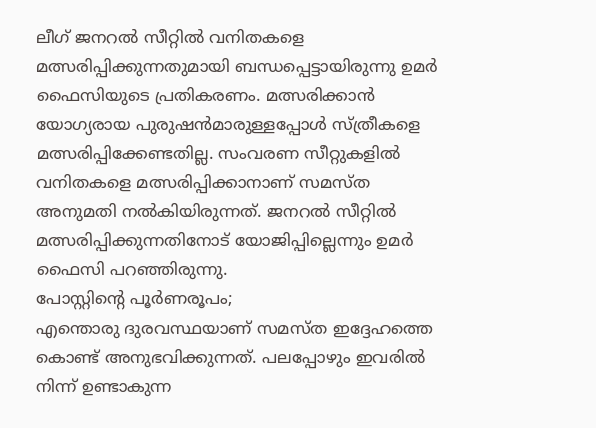ലീഗ് ജനറൽ സീറ്റിൽ വനിതകളെ മത്സരിപ്പിക്കുന്നതുമായി ബന്ധപ്പെട്ടായിരുന്നു ഉമർ ഫൈസിയുടെ പ്രതികരണം. മത്സരിക്കാൻ യോഗ്യരായ പുരുഷൻമാരുള്ളപ്പോൾ സ്ത്രീകളെ മത്സരിപ്പിക്കേണ്ടതില്ല. സംവരണ സീറ്റുകളിൽ വനിതകളെ മത്സരിപ്പിക്കാനാണ് സമസ്ത അനുമതി നൽകിയിരുന്നത്. ജനറൽ സീറ്റിൽ മത്സരിപ്പിക്കുന്നതിനോട് യോജിപ്പില്ലെന്നും ഉമർ ഫൈസി പറഞ്ഞിരുന്നു.
പോസ്റ്റിന്റെ പൂർണരൂപം;
എന്തൊരു ദുരവസ്ഥയാണ് സമസ്ത ഇദ്ദേഹത്തെ കൊണ്ട് അനുഭവിക്കുന്നത്. പലപ്പോഴും ഇവരിൽ നിന്ന് ഉണ്ടാകുന്ന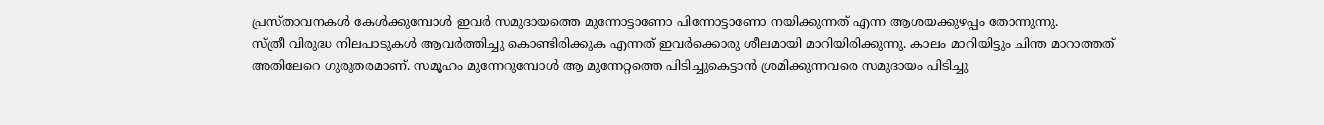പ്രസ്താവനകൾ കേൾക്കുമ്പോൾ ഇവർ സമുദായത്തെ മുന്നോട്ടാണോ പിന്നോട്ടാണോ നയിക്കുന്നത് എന്ന ആശയക്കുഴപ്പം തോന്നുന്നു.
സ്ത്രീ വിരുദ്ധ നിലപാടുകൾ ആവർത്തിച്ചു കൊണ്ടിരിക്കുക എന്നത് ഇവർക്കൊരു ശീലമായി മാറിയിരിക്കുന്നു. കാലം മാറിയിട്ടും ചിന്ത മാറാത്തത് അതിലേറെ ഗുരുതരമാണ്. സമൂഹം മുന്നേറുമ്പോൾ ആ മുന്നേറ്റത്തെ പിടിച്ചുകെട്ടാൻ ശ്രമിക്കുന്നവരെ സമുദായം പിടിച്ചു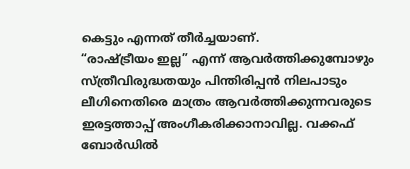കെട്ടും എന്നത് തീർച്ചയാണ്.
“രാഷ്ട്രീയം ഇല്ല” എന്ന് ആവർത്തിക്കുമ്പോഴും സ്ത്രീവിരുദ്ധതയും പിന്തിരിപ്പൻ നിലപാടും ലീഗിനെതിരെ മാത്രം ആവർത്തിക്കുന്നവരുടെ ഇരട്ടത്താപ്പ് അംഗീകരിക്കാനാവില്ല. വക്കഫ് ബോർഡിൽ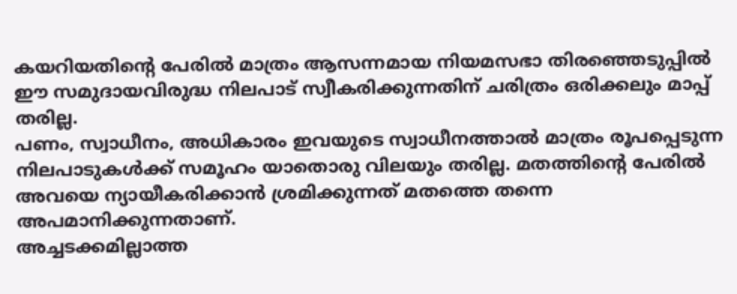കയറിയതിന്റെ പേരിൽ മാത്രം ആസന്നമായ നിയമസഭാ തിരഞ്ഞെടുപ്പിൽ ഈ സമുദായവിരുദ്ധ നിലപാട് സ്വീകരിക്കുന്നതിന് ചരിത്രം ഒരിക്കലും മാപ്പ് തരില്ല.
പണം, സ്വാധീനം, അധികാരം ഇവയുടെ സ്വാധീനത്താൽ മാത്രം രൂപപ്പെടുന്ന നിലപാടുകൾക്ക് സമൂഹം യാതൊരു വിലയും തരില്ല. മതത്തിന്റെ പേരിൽ അവയെ ന്യായീകരിക്കാൻ ശ്രമിക്കുന്നത് മതത്തെ തന്നെ അപമാനിക്കുന്നതാണ്.
അച്ചടക്കമില്ലാത്ത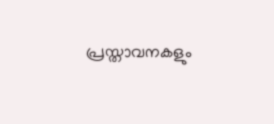പ്രസ്താവനകളും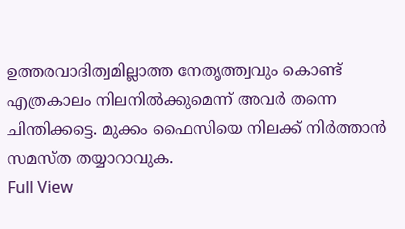ഉത്തരവാദിത്വമില്ലാത്ത നേതൃത്ത്വവും കൊണ്ട് എത്രകാലം നിലനിൽക്കുമെന്ന് അവർ തന്നെ ചിന്തിക്കട്ടെ. മുക്കം ഫൈസിയെ നിലക്ക് നിർത്താൻ സമസ്ത തയ്യാറാവുക.
Full View